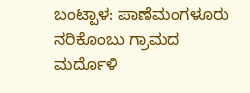ಬಂಟ್ಪಾಳ: ಪಾಣೆಮಂಗಳೂರು ನರಿಕೊಂಬು ಗ್ರಾಮದ ಮರ್ದೊಳಿ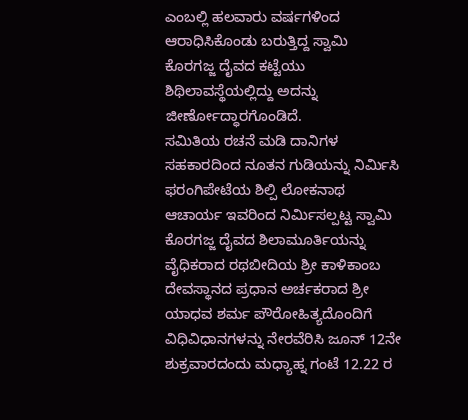ಎಂಬಲ್ಲಿ ಹಲವಾರು ವರ್ಷಗಳಿಂದ ಆರಾಧಿಸಿಕೊಂಡು ಬರುತ್ತಿದ್ದ ಸ್ವಾಮಿ ಕೊರಗಜ್ಜ ದೈವದ ಕಟ್ಟೆಯು ಶಿಥಿಲಾವಸ್ಥೆಯಲ್ಲಿದ್ದು ಅದನ್ನು ಜೀರ್ಣೋದ್ಧಾರಗೊಂಡಿದೆ.
ಸಮಿತಿಯ ರಚನೆ ಮಡಿ ದಾನಿಗಳ ಸಹಕಾರದಿಂದ ನೂತನ ಗುಡಿಯನ್ನು ನಿರ್ಮಿಸಿ ಫರಂಗಿಪೇಟೆಯ ಶಿಲ್ಪಿ ಲೋಕನಾಥ ಆಚಾರ್ಯ ಇವರಿಂದ ನಿರ್ಮಿಸಲ್ಪಟ್ಟ ಸ್ವಾಮಿ ಕೊರಗಜ್ಜ ದೈವದ ಶಿಲಾಮೂರ್ತಿಯನ್ನು ವೈಧಿಕರಾದ ರಥಬೀದಿಯ ಶ್ರೀ ಕಾಳಿಕಾಂಬ ದೇವಸ್ಥಾನದ ಪ್ರಧಾನ ಅರ್ಚಕರಾದ ಶ್ರೀ ಯಾಧವ ಶರ್ಮ ಪೌರೋಹಿತ್ಯದೊಂದಿಗೆ ವಿಧಿವಿಧಾನಗಳನ್ನು ನೇರವೆರಿಸಿ ಜೂನ್ 12ನೇ ಶುಕ್ರವಾರದಂದು ಮಧ್ಯಾಹ್ನ ಗಂಟೆ 12.22 ರ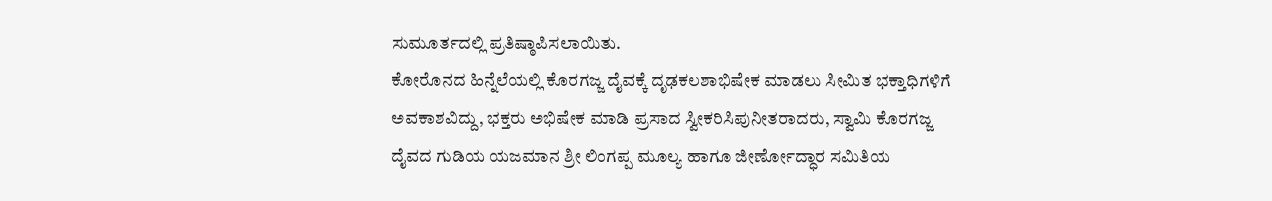ಸುಮೂರ್ತದಲ್ಲಿ ಪ್ರತಿಷ್ಠಾಪಿಸಲಾಯಿತು.
ಕೋರೊನದ ಹಿನ್ನೆಲೆಯಲ್ಲಿ ಕೊರಗಜ್ಜ ದೈವಕ್ಕೆ ದೃಢಕಲಶಾಭಿಷೇಕ ಮಾಡಲು ಸೀಮಿತ ಭಕ್ತಾಧಿಗಳಿಗೆ ಅವಕಾಶವಿದ್ದು, ಭಕ್ತರು ಅಭಿಷೇಕ ಮಾಡಿ ಪ್ರಸಾದ ಸ್ವೀಕರಿಸಿಪುನೀತರಾದರು, ಸ್ವಾಮಿ ಕೊರಗಜ್ಜ ದೈವದ ಗುಡಿಯ ಯಜಮಾನ ಶ್ರೀ ಲಿಂಗಪ್ಪ ಮೂಲ್ಯ ಹಾಗೂ ಜೀರ್ಣೋದ್ಧಾರ ಸಮಿತಿಯ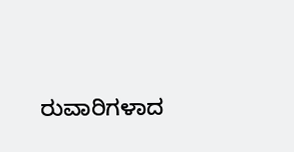ರುವಾರಿಗಳಾದ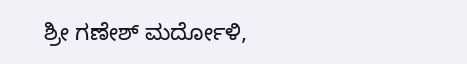ಶ್ರೀ ಗಣೇಶ್ ಮರ್ದೋಳಿ,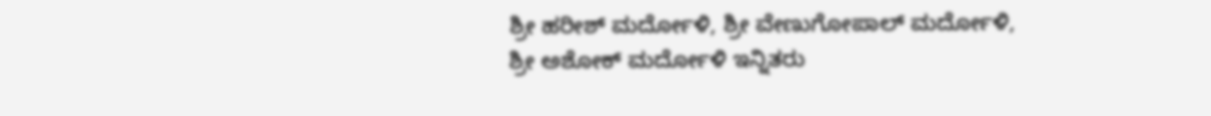ಶ್ರೀ ಹರೀಶ್ ಮರ್ದೋಳಿ, ಶ್ರೀ ವೇಣುಗೋಪಾಲ್ ಮರ್ದೋಳಿ, ಶ್ರೀ ಅಶೋಕ್ ಮರ್ದೋಳಿ ಇನ್ನಿತರು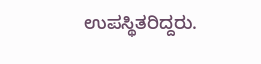ಉಪಸ್ಥಿತರಿದ್ದರು.